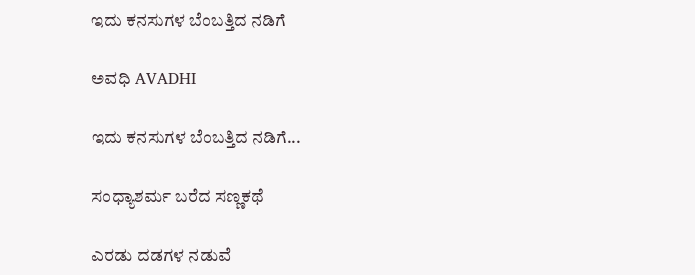ಇದು ಕನಸುಗಳ ಬೆಂಬತ್ತಿದ ನಡಿಗೆ‍

ಅವಧಿ AVADHI

ಇದು ಕನಸುಗಳ ಬೆಂಬತ್ತಿದ ನಡಿಗೆ...

ಸಂಧ್ಯಾಶರ್ಮ ಬರೆದ ಸಣ್ಣಕಥೆ

ಎರಡು ದಡಗಳ ನಡುವೆ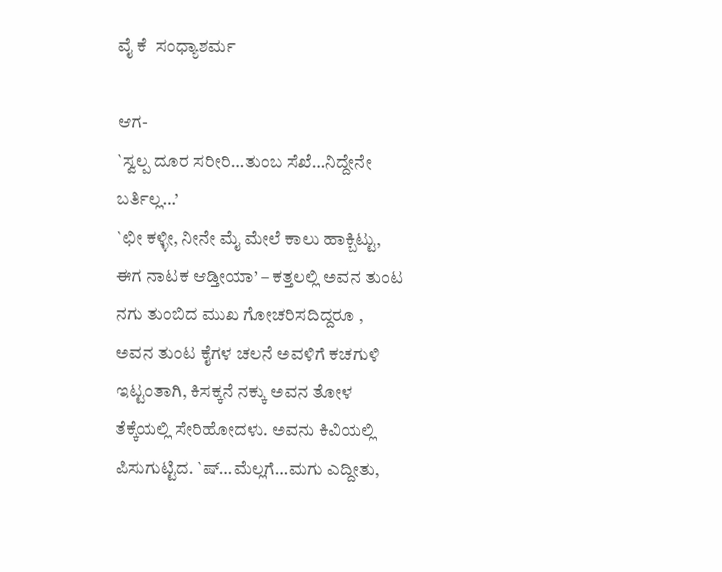ವೈ ಕೆ  ಸಂಧ್ಯಾಶರ್ಮ

ಆಗ-
`ಸ್ವಲ್ಪ ದೂರ ಸರೀರಿ…ತುಂಬ ಸೆಖೆ…ನಿದ್ದೇನೇ ಬರ್ತಿಲ್ಲ…’
`ಛೀ ಕಳ್ಳೀ, ನೀನೇ ಮೈ ಮೇಲೆ ಕಾಲು ಹಾಕ್ಬಿಟ್ಟು, ಈಗ ನಾಟಕ ಆಡ್ತೀಯಾ’ – ಕತ್ತಲಲ್ಲಿ ಅವನ ತುಂಟ ನಗು ತುಂಬಿದ ಮುಖ ಗೋಚರಿಸದಿದ್ದರೂ , ಅವನ ತುಂಟ ಕೈಗಳ ಚಲನೆ ಅವಳಿಗೆ ಕಚಗುಳಿ ಇಟ್ಟಂತಾಗಿ, ಕಿಸಕ್ಕನೆ ನಕ್ಕು ಅವನ ತೋಳ ತೆಕ್ಕೆಯಲ್ಲಿ ಸೇರಿಹೋದಳು. ಅವನು ಕಿವಿಯಲ್ಲಿ ಪಿಸುಗುಟ್ಟಿದ. `ಷ್…ಮೆಲ್ಲಗೆ…ಮಗು ಎದ್ದೀತು,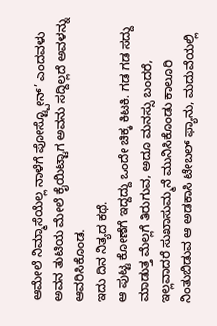ಆಮೇಲೆ ನಿಮ್ಮಾಸೆಯೆಲ್ಲ ನಾಳೆಗೆ ಪೋಸ್ಟ್ಪೋನ್’ ಎಂದವಳು ಅವನ ತುಟಿಯ ಮೇಲೆ ಕೈಯಿಟ್ಟಾಗ ಅವನು ಸದ್ದಿಲ್ಲದೆ ಅವಳನ್ನು ಆವರಿಸಿಕೊಂಡ.
ಇದು ದಿನ ನಿತ್ಯದ ಕಥೆ.
ಆ ಪುಟ್ಟ ಕೋಣೆಗೆ ಇದ್ದದ್ದು ಒಂದೇ ಚಿಕ್ಕ ಕಿಟಕಿ. ಗಡ ಗಡ ಸದ್ದು ಮಾಡುತ್ತ ಮೆಲ್ಲಗೆ ತಿರುಗುವ, ಅದೂ ಮನಸ್ಸು ಬಂದರೆ, ಇಲ್ಲವಾದರೆ ಸುಖಾಸುಮ್ಮನೆ ಮುನಿಸಿಕೊಂಡು ಕಾಲೂರಿ ನಿಂತುಬಿಡುವ ಆ ಅಡಕಾಸಿ ಟೇಬಲ್ ಫ್ಯಾನು, ಮದುವೆಯಲ್ಲಿ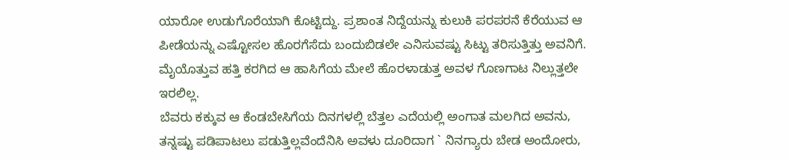ಯಾರೋ ಉಡುಗೊರೆಯಾಗಿ ಕೊಟ್ಟಿದ್ದು. ಪ್ರಶಾಂತ ನಿದ್ದೆಯನ್ನು ಕುಲುಕಿ ಪರಪರನೆ ಕೆರೆಯುವ ಆ ಪೀಡೆಯನ್ನು ಎಷ್ಟೋಸಲ ಹೊರಗೆಸೆದು ಬಂದುಬಿಡಲೇ ಎನಿಸುವಷ್ಟು ಸಿಟ್ಟು ತರಿಸುತ್ತಿತ್ತು ಅವನಿಗೆ. ಮೈಯೊತ್ತುವ ಹತ್ತಿ ಕರಗಿದ ಆ ಹಾಸಿಗೆಯ ಮೇಲೆ ಹೊರಳಾಡುತ್ತ ಅವಳ ಗೊಣಗಾಟ ನಿಲ್ಲುತ್ತಲೇ ಇರಲಿಲ್ಲ.
ಬೆವರು ಕಕ್ಕುವ ಆ ಕೆಂಡಬೇಸಿಗೆಯ ದಿನಗಳಲ್ಲಿ ಬೆತ್ತಲ ಎದೆಯಲ್ಲಿ ಅಂಗಾತ ಮಲಗಿದ ಅವನು, ತನ್ನಷ್ಟು ಪಡಿಪಾಟಲು ಪಡುತ್ತಿಲ್ಲವೆಂದೆನಿಸಿ ಅವಳು ದೂರಿದಾಗ ` ನಿನಗ್ಯಾರು ಬೇಡ ಅಂದೋರು,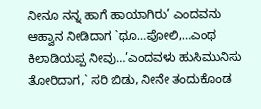ನೀನೂ ನನ್ನ ಹಾಗೆ ಹಾಯಾಗಿರು’ ಎಂದವನು ಆಹ್ವಾನ ನೀಡಿದಾಗ `ಥೂ…ಪೋಲಿ,…ಎಂಥ ಕಿಲಾಡಿಯಪ್ಪ ನೀವು…’ಎಂದವಳು ಹುಸಿಮುನಿಸು ತೋರಿದಾಗ,` ಸರಿ ಬಿಡು, ನೀನೇ ತಂದುಕೊಂಡ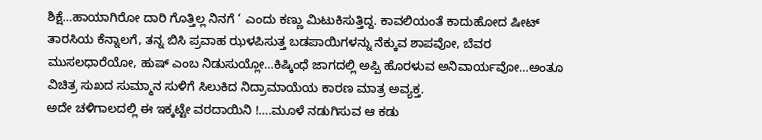ಶಿಕ್ಷೆ…ಹಾಯಾಗಿರೋ ದಾರಿ ಗೊತ್ತಿಲ್ಲ ನಿನಗೆ ‘ ಎಂದು ಕಣ್ಣು ಮಿಟುಕಿಸುತ್ತಿದ್ದ. ಕಾವಲಿಯಂತೆ ಕಾದುಹೋದ ಷೀಟ್ ತಾರಸಿಯ ಕೆನ್ನಾಲಗೆ, ತನ್ನ ಬಿಸಿ ಪ್ರವಾಹ ಝಳಪಿಸುತ್ತ ಬಡಪಾಯಿಗಳನ್ನು ನೆಕ್ಕುವ ಶಾಪವೋ, ಬೆವರ ಮುಸಲಧಾರೆಯೋ, ಹುಷ್ ಎಂಬ ನಿಡುಸುಯ್ಲೋ…ಕಿಷ್ಕಿಂಧೆ ಜಾಗದಲ್ಲಿ ಅಪ್ಪಿ ಹೊರಳುವ ಅನಿವಾರ್ಯವೋ…ಅಂತೂ ವಿಚಿತ್ರ ಸುಖದ ಸುಮ್ಮಾನ ಸುಳಿಗೆ ಸಿಲುಕಿದ ನಿದ್ರಾಮಾಯೆಯ ಕಾರಣ ಮಾತ್ರ ಅವ್ಯಕ್ತ.
ಅದೇ ಚಳಿಗಾಲದಲ್ಲಿ ಈ ಇಕ್ಕಟ್ಟೇ ವರದಾಯಿನಿ !….ಮೂಳೆ ನಡುಗಿಸುವ ಆ ಕಡು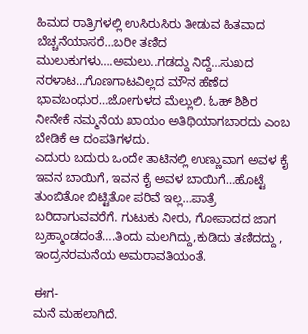ಹಿಮದ ರಾತ್ರಿಗಳಲ್ಲಿ ಉಸಿರುಸಿರು ತೀಡುವ ಹಿತವಾದ ಬೆಚ್ಚನೆಯಾಸರೆ…ಬರೀ ತಣಿದ ಮುಲುಕುಗಳು….ಅಮಲು..ಗಡದ್ದು ನಿದ್ದೆ…ಸುಖದ ನರಳಾಟ…ಗೊಣಗಾಟವಿಲ್ಲದ ಮೌನ ಹೆಣೆದ ಭಾವಬಂಧುರ…ಜೋಗುಳದ ಮೆಲ್ಲುಲಿ. ಓಹ್ ಶಿಶಿರ ನೀನೇಕೆ ನಮ್ಮನೆಯ ಖಾಯಂ ಅತಿಥಿಯಾಗಬಾರದು ಎಂಬ ಬೇಡಿಕೆ ಆ ದಂಪತಿಗಳದು.
ಎದುರು ಬದುರು ಒಂದೇ ತಾಟಿನಲ್ಲಿ ಉಣ್ಣುವಾಗ ಅವಳ ಕೈ ಇವನ ಬಾಯಿಗೆ, ಇವನ ಕೈ ಅವಳ ಬಾಯಿಗೆ…ಹೊಟ್ಟೆ ತುಂಬಿತೋ ಬಿಟ್ಟಿತೋ ಪರಿವೆ ಇಲ್ಲ…ಪಾತ್ರೆ ಬರಿದಾಗುವವರೆಗೆ. ಗುಟುಕು ನೀರು, ಗೋಪಾದದ ಜಾಗ ಬ್ರಹ್ಮಾಂಡದಂತೆ….ತಿಂದು ಮಲಗಿದ್ದು,ಕುಡಿದು ತಣಿದದ್ದು , ಇಂದ್ರನರಮನೆಯ ಅಮರಾವತಿಯಂತೆ.

ಈಗ-
ಮನೆ ಮಹಲಾಗಿದೆ.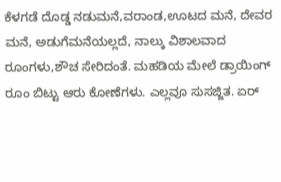ಕೆಳಗಡೆ ದೊಡ್ಡ ನಡುಮನೆ,ವರಾಂಡ,ಊಟದ ಮನೆ, ದೇವರ ಮನೆ, ಅಡುಗೆಮನೆಯಲ್ಲದೆ, ನಾಲ್ಕು ವಿಶಾಲವಾದ ರೂಂಗಳು,ಶೌಚ ಸೇರಿದಂತೆ. ಮಹಡಿಯ ಮೇಲೆ ಡ್ರಾಯಿಂಗ್ ರೂಂ ಬಿಟ್ಟು ಆರು ಕೋಣೆಗಳು. ಎಲ್ಲವೂ ಸುಸಜ್ಜಿತ. ಏರ್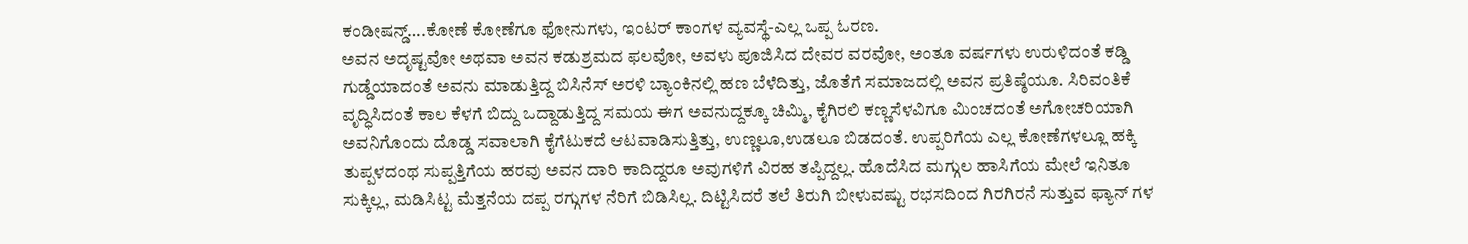ಕಂಡೀಷನ್ಡ್….ಕೋಣೆ ಕೋಣೆಗೂ ಫೋನುಗಳು, ಇಂಟರ್ ಕಾಂಗಳ ವ್ಯವಸ್ಥೆ-ಎಲ್ಲ ಒಪ್ಪ ಓರಣ.
ಅವನ ಅದೃಷ್ಟವೋ ಅಥವಾ ಅವನ ಕಡುಶ್ರಮದ ಫಲವೋ, ಅವಳು ಪೂಜಿಸಿದ ದೇವರ ವರವೋ, ಅಂತೂ ವರ್ಷಗಳು ಉರುಳಿದಂತೆ ಕಡ್ಡಿ ಗುಡ್ಡೆಯಾದಂತೆ ಅವನು ಮಾಡುತ್ತಿದ್ದ ಬಿಸಿನೆಸ್ ಅರಳಿ ಬ್ಯಾಂಕಿನಲ್ಲಿ ಹಣ ಬೆಳೆದಿತ್ತು, ಜೊತೆಗೆ ಸಮಾಜದಲ್ಲಿ ಅವನ ಪ್ರತಿಷ್ಠೆಯೂ. ಸಿರಿವಂತಿಕೆ ವೃದ್ಧಿಸಿದಂತೆ ಕಾಲ ಕೆಳಗೆ ಬಿದ್ದು ಒದ್ದಾಡುತ್ತಿದ್ದ ಸಮಯ ಈಗ ಅವನುದ್ದಕ್ಕೂ ಚಿಮ್ಮಿ, ಕೈಗಿರಲಿ ಕಣ್ಣಸೆಳವಿಗೂ ಮಿಂಚದಂತೆ ಅಗೋಚರಿಯಾಗಿ ಅವನಿಗೊಂದು ದೊಡ್ಡ ಸವಾಲಾಗಿ ಕೈಗೆಟುಕದೆ ಆಟವಾಡಿಸುತ್ತಿತ್ತು, ಉಣ್ಣಲೂ,ಉಡಲೂ ಬಿಡದಂತೆ. ಉಪ್ಪರಿಗೆಯ ಎಲ್ಲ ಕೋಣೆಗಳಲ್ಲೂ ಹಕ್ಕಿ ತುಪ್ಪಳದಂಥ ಸುಪ್ಪತ್ತಿಗೆಯ ಹರವು ಅವನ ದಾರಿ ಕಾದಿದ್ದರೂ ಅವುಗಳಿಗೆ ವಿರಹ ತಪ್ಪಿದ್ದಲ್ಲ. ಹೊದೆಸಿದ ಮಗ್ಗುಲ ಹಾಸಿಗೆಯ ಮೇಲೆ ಇನಿತೂ ಸುಕ್ಕಿಲ್ಲ, ಮಡಿಸಿಟ್ಟ ಮೆತ್ತನೆಯ ದಪ್ಪ ರಗ್ಗುಗಳ ನೆರಿಗೆ ಬಿಡಿಸಿಲ್ಲ. ದಿಟ್ಟಿಸಿದರೆ ತಲೆ ತಿರುಗಿ ಬೀಳುವಷ್ಟು ರಭಸದಿಂದ ಗಿರಗಿರನೆ ಸುತ್ತುವ ಫ್ಯಾನ್ ಗಳ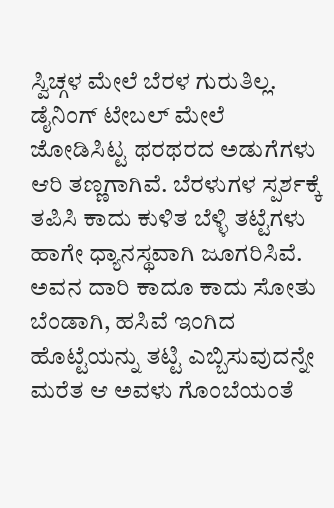ಸ್ವಿಚ್ಗಳ ಮೇಲೆ ಬೆರಳ ಗುರುತಿಲ್ಲ.
ಡೈನಿಂಗ್ ಟೇಬಲ್ ಮೇಲೆ ಜೋಡಿಸಿಟ್ಟ ಥರಥರದ ಅಡುಗೆಗಳು ಆರಿ ತಣ್ಣಗಾಗಿವೆ. ಬೆರಳುಗಳ ಸ್ಪರ್ಶಕ್ಕೆ ತಪಿಸಿ ಕಾದು ಕುಳಿತ ಬೆಳ್ಳಿ ತಟ್ಟೆಗಳು ಹಾಗೇ ಧ್ಯಾನಸ್ಥವಾಗಿ ಜೂಗರಿಸಿವೆ. ಅವನ ದಾರಿ ಕಾದೂ ಕಾದು ಸೋತು ಬೆಂಡಾಗಿ, ಹಸಿವೆ ಇಂಗಿದ ಹೊಟ್ಟೆಯನ್ನು ತಟ್ಟಿ ಎಬ್ಬಿಸುವುದನ್ನೇ ಮರೆತ ಆ ಅವಳು ಗೊಂಬೆಯಂತೆ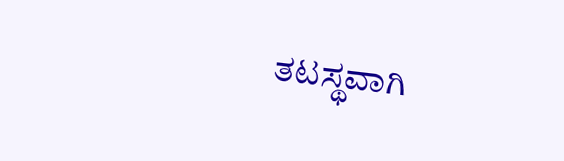ತಟಸ್ಥವಾಗಿ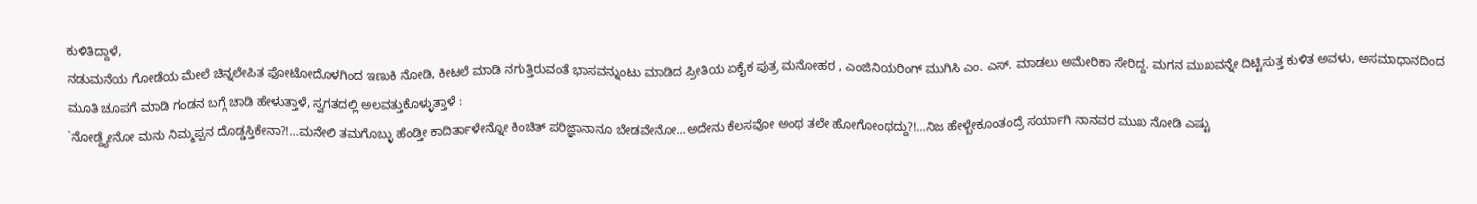ಕುಳಿತಿದ್ದಾಳೆ,
ನಡುಮನೆಯ ಗೋಡೆಯ ಮೇಲೆ ಚಿನ್ನಲೇಪಿತ ಫೋಟೋದೊಳಗಿಂದ ಇಣುಕಿ ನೋಡಿ, ಕೀಟಲೆ ಮಾಡಿ ನಗುತ್ತಿರುವಂತೆ ಭಾಸವನ್ನುಂಟು ಮಾಡಿದ ಪ್ರೀತಿಯ ಏಕೈಕ ಪುತ್ರ ಮನೋಹರ , ಎಂಜಿನಿಯರಿಂಗ್ ಮುಗಿಸಿ ಎಂ. ಎಸ್. ಮಾಡಲು ಅಮೇರಿಕಾ ಸೇರಿದ್ದ. ಮಗನ ಮುಖವನ್ನೇ ದಿಟ್ಟಿಸುತ್ತ ಕುಳಿತ ಅವಳು, ಅಸಮಾಧಾನದಿಂದ ಮೂತಿ ಚೂಪಗೆ ಮಾಡಿ ಗಂಡನ ಬಗ್ಗೆ ಚಾಡಿ ಹೇಳುತ್ತಾಳೆ, ಸ್ವಗತದಲ್ಲಿ ಅಲವತ್ತುಕೊಳ್ಳುತ್ತಾಳೆ :
`ನೋಡ್ದ್ಯೇನೋ ಮನು ನಿಮ್ಮಪ್ಪನ ದೊಡ್ಡಸ್ತಿಕೇನಾ?!…ಮನೇಲಿ ತಮಗೊಬ್ಳು ಹೆಂಡ್ತೀ ಕಾದಿರ್ತಾಳೇನ್ನೋ ಕಿಂಚಿತ್ ಪರಿಜ್ಞಾನಾನೂ ಬೇಡವೇನೋ…ಅದೇನು ಕೆಲಸವೋ ಅಂಥ ತಲೇ ಹೋಗೋಂಥದ್ದು?!…ನಿಜ ಹೇಳ್ಬೇಕೂಂತಂದ್ರೆ ಸರ್ಯಾಗಿ ನಾನವರ ಮುಖ ನೋಡಿ ಎಷ್ಟು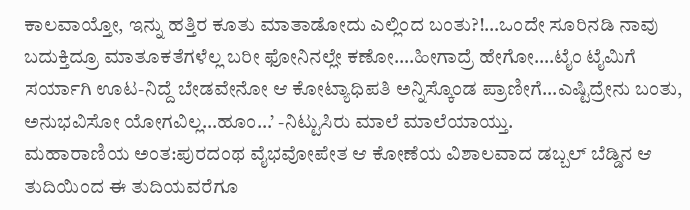ಕಾಲವಾಯ್ತೋ, ಇನ್ನು ಹತ್ತಿರ ಕೂತು ಮಾತಾಡೋದು ಎಲ್ಲಿಂದ ಬಂತು?!…ಒಂದೇ ಸೂರಿನಡಿ ನಾವು ಬದುಕ್ತಿದ್ರೂ ಮಾತೂಕತೆಗಳೆಲ್ಲ ಬರೀ ಫೋನಿನಲ್ಲೇ ಕಣೋ….ಹೀಗಾದ್ರೆ ಹೇಗೋ….ಟೈಂ ಟೈಮಿಗೆ ಸರ್ಯಾಗಿ ಊಟ-ನಿದ್ದೆ ಬೇಡವೇನೋ ಆ ಕೋಟ್ಯಾಧಿಪತಿ ಅನ್ನಿಸ್ಕೊಂಡ ಪ್ರಾಣೀಗೆ…ಎಷ್ಟಿದ್ರೇನು ಬಂತು, ಅನುಭವಿಸೋ ಯೋಗವಿಲ್ಲ…ಹೂಂ…’ -ನಿಟ್ಟುಸಿರು ಮಾಲೆ ಮಾಲೆಯಾಯ್ತು.
ಮಹಾರಾಣಿಯ ಅಂತ:ಪುರದಂಥ ವೈಭವೋಪೇತ ಆ ಕೋಣೆಯ ವಿಶಾಲವಾದ ಡಬ್ಬಲ್ ಬೆಡ್ಡಿನ ಆ ತುದಿಯಿಂದ ಈ ತುದಿಯವರೆಗೂ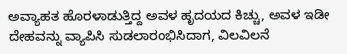ಅವ್ಯಾಹತ ಹೊರಳಾಡುತ್ತಿದ್ದ ಅವಳ ಹೃದಯದ ಕಿಚ್ಚು, ಅವಳ ಇಡೀ ದೇಹವನ್ನು ವ್ಯಾಪಿಸಿ ಸುಡಲಾರಂಭಿಸಿದಾಗ, ವಿಲವಿಲನೆ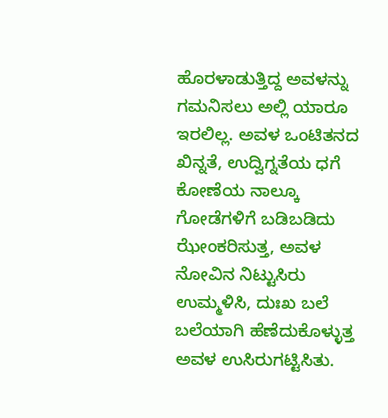ಹೊರಳಾಡುತ್ತಿದ್ದ ಅವಳನ್ನು ಗಮನಿಸಲು ಅಲ್ಲಿ ಯಾರೂ ಇರಲಿಲ್ಲ. ಅವಳ ಒಂಟಿತನದ ಖಿನ್ನತೆ, ಉದ್ವಿಗ್ನತೆಯ ಧಗೆ ಕೋಣೆಯ ನಾಲ್ಕೂ ಗೋಡೆಗಳಿಗೆ ಬಡಿಬಡಿದು ಝೇಂಕರಿಸುತ್ತ, ಅವಳ ನೋವಿನ ನಿಟ್ಟುಸಿರು ಉಮ್ಮಳಿಸಿ, ದುಃಖ ಬಲೆ ಬಲೆಯಾಗಿ ಹೆಣೆದುಕೊಳ್ಳುತ್ತ ಅವಳ ಉಸಿರುಗಟ್ಟಿಸಿತು.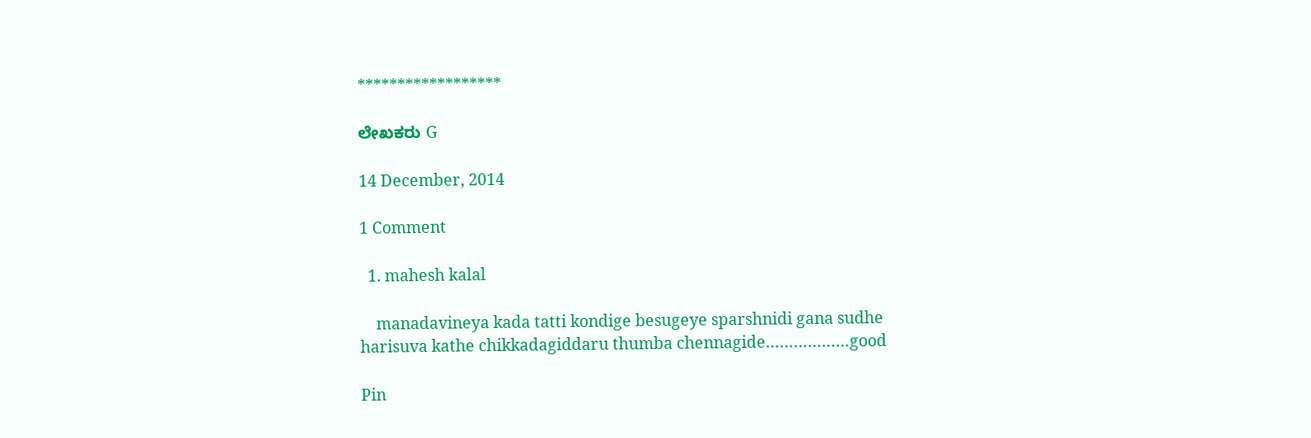******************

ಲೇಖಕರು G

14 December, 2014

1 Comment

  1. mahesh kalal

    manadavineya kada tatti kondige besugeye sparshnidi gana sudhe harisuva kathe chikkadagiddaru thumba chennagide………………good

Pin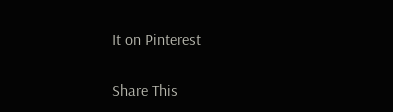It on Pinterest

Share This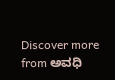Discover more from ಅವಧಿ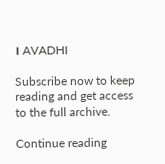। AVADHI

Subscribe now to keep reading and get access to the full archive.

Continue reading